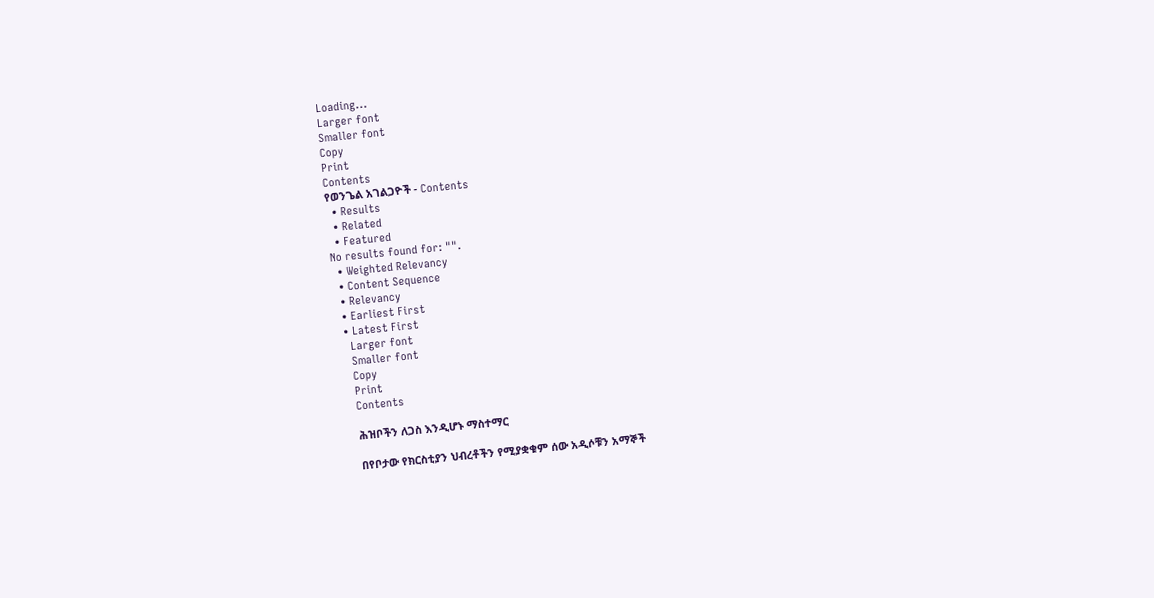Loading...
Larger font
Smaller font
Copy
Print
Contents
የወንጌል አገልጋዮች - Contents
  • Results
  • Related
  • Featured
No results found for: "".
  • Weighted Relevancy
  • Content Sequence
  • Relevancy
  • Earliest First
  • Latest First
    Larger font
    Smaller font
    Copy
    Print
    Contents

    ሕዝቦችን ለጋስ እንዲሆኑ ማስተማር

    በየቦታው የክርስቲያን ህብረቶችን የሚያቋቁም ሰው አዲሶቹን አማኞች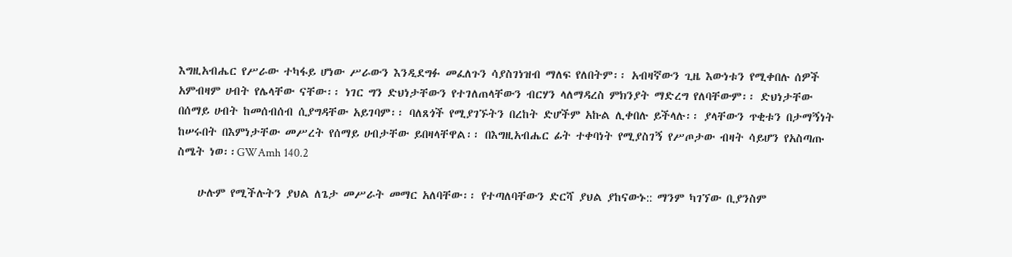እግዚአብሔር የሥራው ተካፋይ ሆነው ሥራውን እንዲደግፉ መፈለጉን ሳያስገነዝብ ማለፍ የለበትም፡፡ አብዛኛውን ጊዜ እውነቱን የሚቀበሉ ሰዎች አምብዛም ሀብት የሌላቸው ናቸው፡፡ ነገር ግን ድህነታቸውን የተገለጠላቸውን ብርሃን ላለማዳረስ ምክንያት ማድረግ የለባቸውም፡፡ ድህነታቸው በሰማይ ሀብት ከመሰብሰብ ሲያግዳቸው አይገባም፡፡ ባለጸጎች የሚያገኙትን በረከት ድሆችም አኩል ሊቀበሉ ይችላሉ፡፡ ያላቸውን ጥቂቱን በታማኝነት ከሠሩበት በእምነታቸው መሥረት የሰማይ ሀብታቸው ይበዛላቸዋል፡፡ በእግዚአብሔር ፊት ተቀባነት የሚያስገኝ የሥጦታው ብዛት ሳይሆን የአስጣጡ ስሜት ነወ፡፡GWAmh 140.2

    ሁሉም የሚችሉትን ያህል ለጌታ መሥራት መማር አለባቸው፡፡ የተጣለባቸውን ድርሻ ያህል ያከናውኑ:: ማንም ካገኘው ቢያንስም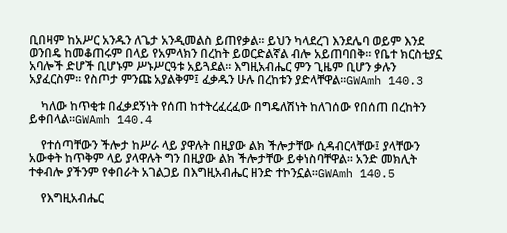ቢበዛም ከአሥር አንዱን ለጌታ አንዲመልስ ይጠየቃል፡፡ ይህን ካላደረገ እንደሌባ ወይም እንደ ወንበዴ ከመቆጠሩም በላይ የአምላክን በረከት ይወርድልኛል ብሎ አይጠባበቅ፡፡ የቤተ ክርስቲያኗ አባሎች ድሆች ቢሆኑም ሥኑሥርዓቱ አይጓደል፡፡ እግዚአብሔር ምን ጊዜም ቢሆን ቃሉን አያፈርስም፡፡ የስጦታ ምንጩ አያልቅም፤ ፈቃዱን ሁሉ በረከቱን ያድላቸዋል፡፡GWAmh 140.3

    ካለው ከጥቂቱ በፈቃደኝነት የሰጠ ከተትረፈረፈው በግዴለሽነት ከለገሰው የበሰጠ በረከትን ይቀበላል፡፡GWAmh 140.4

    የተሰጣቸውን ችሎታ ከሥራ ላይ ያዋሉት በዚያው ልክ ችሎታቸው ሲዳብርላቸው፤ ያላቸውን አውቀት ከጥቅም ላይ ያላዋሉት ግን በዚያው ልክ ችሎታቸው ይቀነስባቸዋል፡፡ አንድ መክሊት ተቀብሎ ያችንም የቀበራት አገልጋይ በእግዚአብሔር ዘንድ ተኮንኗል፡፡GWAmh 140.5

    የእግዚአብሔር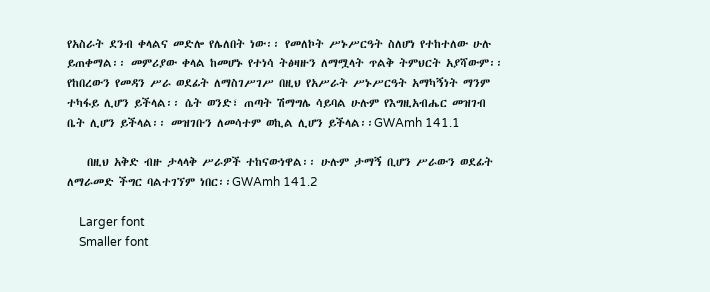የአስራት ደንብ ቀላልና መድሎ የሌለበት ነው፡፡ የመለኮት ሥኑሥርዓት ስለሆነ የተከተለው ሁሉ ይጠቀማል፡፡ መምሪያው ቀላል ከመሆኑ የተነሳ ትፅዛዙን ለማሟላት ጥልቅ ትምህርት አያሻውም፡፡ የከበረውን የመዳን ሥራ ወደፊት ለማስገሥገሥ በዚህ የአሥራት ሥኑሥርዓት አማካኝነት ማንም ተካፋይ ሊሆን ይችላል፡፡ ሴት ወንድ፣ ጠጣት ሽማግሌ ሳይባል ሁሉም የእግዚአብሔር መዝገብ ቤት ሊሆን ይችላል፡፡ መዝገቡን ለመሳተም ወኪል ሊሆን ይችላል፡፡GWAmh 141.1

    በዚህ አቅድ ብዙ ታላላቅ ሥራዎች ተከናውነዋል፡፡ ሁሉም ታማኝ ቢሆን ሥራውን ወደፊት ለማራመድ ችግር ባልተገኘም ነበር፡፡GWAmh 141.2

    Larger font
    Smaller font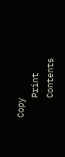Copy
    Print
    Contents